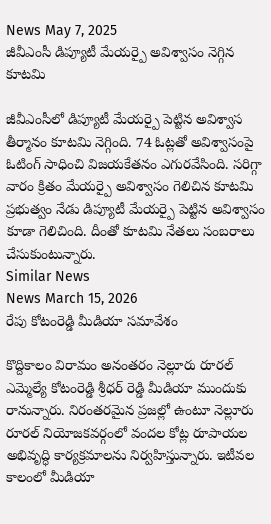News May 7, 2025
జీవీఎంసీ డిప్యూటీ మేయర్పై అవిశ్వాసం నెగ్గిన కూటమి

జీవీఎంసీలో డిప్యూటీ మేయర్పై పెట్టిన అవిశ్వాస తీర్మానం కూటమి నెగ్గింది. 74 ఓట్లతో అవిశ్వాసంపై ఓటింగ్ సాధించి విజయకేతనం ఎగురవేసింది. సరిగ్గా వారం క్రితం మేయర్పై అవిశ్వాసం గెలిచిన కూటమి ప్రభుత్వం నేడు డిప్యూటీ మేయర్పై పెట్టిన అవిశ్వాసం కూడా గెలిచింది. దీంతో కూటమి నేతలు సంబరాలు చేసుకుంటున్నారు.
Similar News
News March 15, 2026
రేపు కోటంరెడ్డి మీడియా సమావేశం

కొద్దికాలం విరామం అనంతరం నెల్లూరు రూరల్ ఎమ్మెల్యే కోటంరెడ్డి శ్రీధర్ రెడ్డి మీడియా ముందుకు రానున్నారు. నిరంతరమైన ప్రజల్లో ఉంటూ నెల్లూరు రూరల్ నియోజకవర్గంలో వందల కోట్ల రూపాయల అభివృద్ధి కార్యక్రమాలను నిర్వహిస్తున్నారు. ఇటీవల కాలంలో మీడియా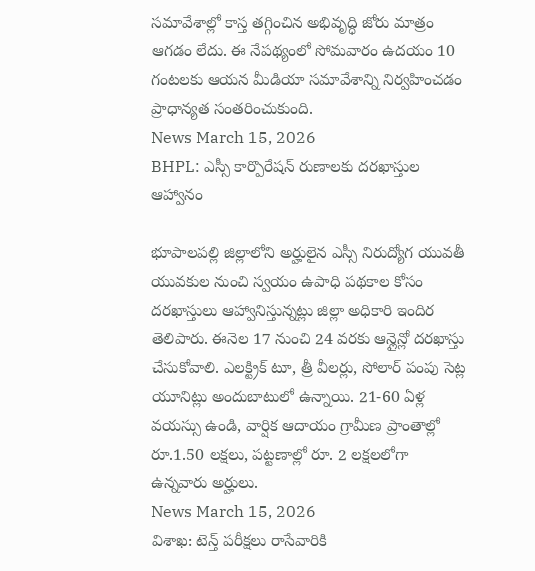సమావేశాల్లో కాస్త తగ్గించిన అభివృద్ధి జోరు మాత్రం ఆగడం లేదు. ఈ నేపథ్యంలో సోమవారం ఉదయం 10 గంటలకు ఆయన మీడియా సమావేశాన్ని నిర్వహించడం ప్రాధాన్యత సంతరించుకుంది.
News March 15, 2026
BHPL: ఎస్సీ కార్పొరేషన్ రుణాలకు దరఖాస్తుల ఆహ్వానం

భూపాలపల్లి జిల్లాలోని అర్హులైన ఎస్సీ నిరుద్యోగ యువతీ యువకుల నుంచి స్వయం ఉపాధి పథకాల కోసం దరఖాస్తులు ఆహ్వానిస్తున్నట్లు జిల్లా అధికారి ఇందిర తెలిపారు. ఈనెల 17 నుంచి 24 వరకు ఆన్లైన్లో దరఖాస్తు చేసుకోవాలి. ఎలక్ట్రిక్ టూ, త్రీ వీలర్లు, సోలార్ పంపు సెట్ల యూనిట్లు అందుబాటులో ఉన్నాయి. 21-60 ఏళ్ల వయస్సు ఉండి, వార్షిక ఆదాయం గ్రామీణ ప్రాంతాల్లో రూ.1.50 లక్షలు, పట్టణాల్లో రూ. 2 లక్షలలోగా ఉన్నవారు అర్హులు.
News March 15, 2026
విశాఖ: టెన్త్ పరీక్షలు రాసేవారికి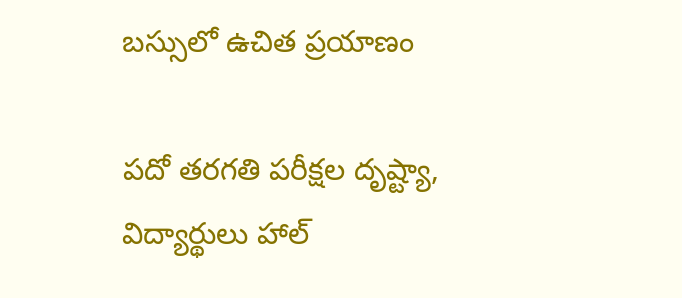బస్సులో ఉచిత ప్రయాణం

పదో తరగతి పరీక్షల దృష్ట్యా, విద్యార్థులు హాల్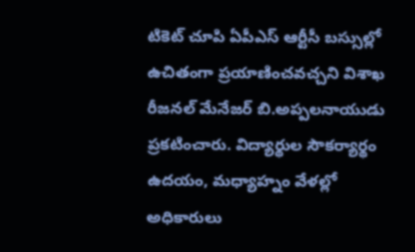టికెట్ చూపి ఏపీఎస్ ఆర్టీసీ బస్సుల్లో ఉచితంగా ప్రయాణించవచ్చని విశాఖ రీజనల్ మేనేజర్ బి.అప్పలనాయుడు ప్రకటించారు. విద్యార్థుల సౌకర్యార్థం ఉదయం, మధ్యాహ్నం వేళల్లో అధికారులు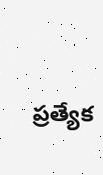ప్రత్యేక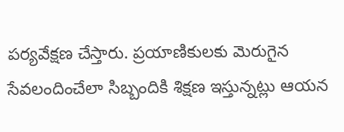పర్యవేక్షణ చేస్తారు. ప్రయాణికులకు మెరుగైన సేవలందించేలా సిబ్బందికి శిక్షణ ఇస్తున్నట్లు ఆయన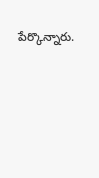పేర్కొన్నారు.